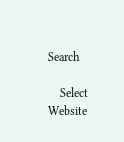Search

    Select Website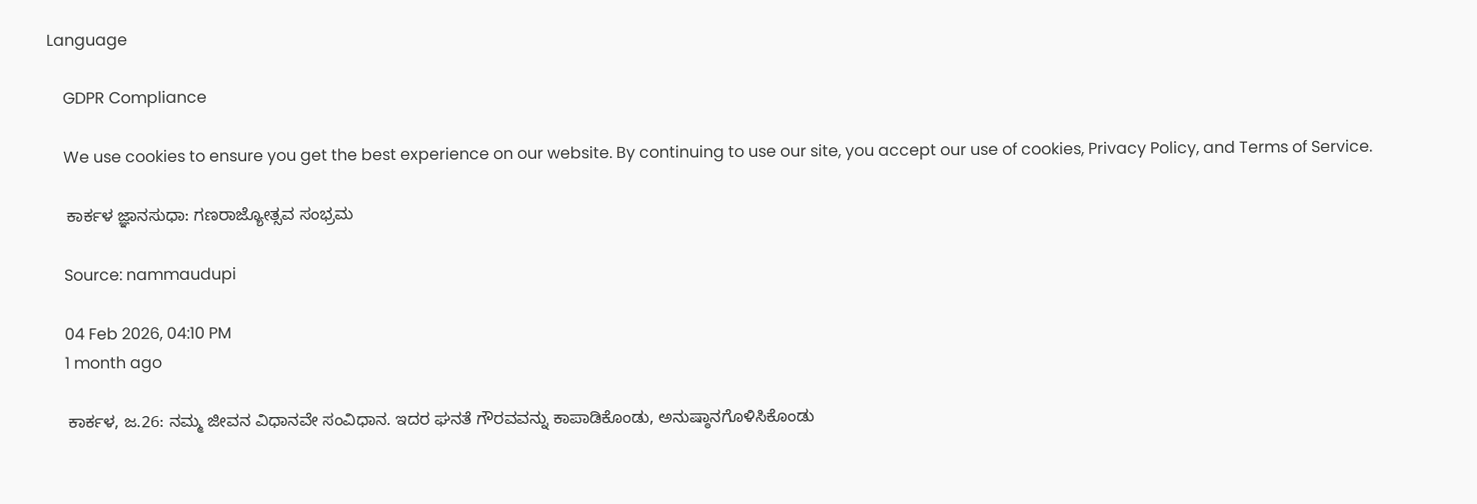Language

    GDPR Compliance

    We use cookies to ensure you get the best experience on our website. By continuing to use our site, you accept our use of cookies, Privacy Policy, and Terms of Service.

    ಕಾರ್ಕಳ ಜ್ಞಾನಸುಧಾ: ಗಣರಾಜ್ಯೋತ್ಸವ ಸಂಭ್ರಮ

    Source: nammaudupi

    04 Feb 2026, 04:10 PM
    1 month ago

    ಕಾರ್ಕಳ, ಜ.26: ನಮ್ಮ ಜೀವನ ವಿಧಾನವೇ ಸಂವಿಧಾನ. ಇದರ ಘನತೆ ಗೌರವವನ್ನು ಕಾಪಾಡಿಕೊಂಡು, ಅನುಷ್ಠಾನಗೊಳಿಸಿಕೊಂಡು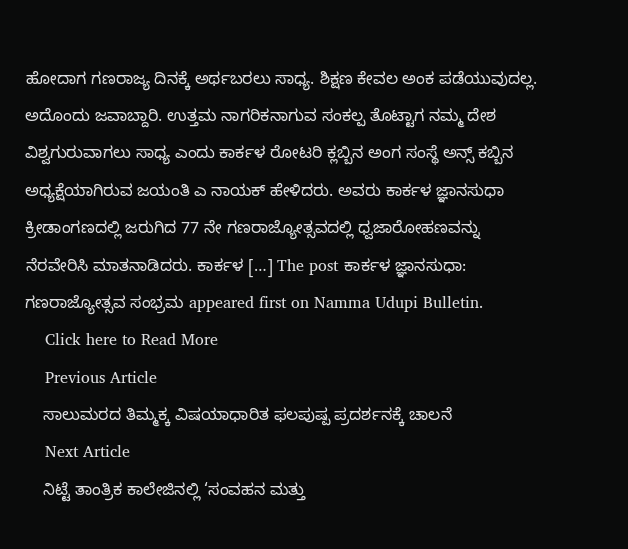ಹೋದಾಗ ಗಣರಾಜ್ಯ ದಿನಕ್ಕೆ ಅರ್ಥಬರಲು ಸಾಧ್ಯ. ಶಿಕ್ಷಣ ಕೇವಲ ಅಂಕ ಪಡೆಯುವುದಲ್ಲ. ಅದೊಂದು ಜವಾಬ್ದಾರಿ. ಉತ್ತಮ ನಾಗರಿಕನಾಗುವ ಸಂಕಲ್ಪ ತೊಟ್ಟಾಗ ನಮ್ಮ ದೇಶ ವಿಶ್ವಗುರುವಾಗಲು ಸಾಧ್ಯ ಎಂದು ಕಾರ್ಕಳ ರೋಟರಿ ಕ್ಲಬ್ಬಿನ ಅಂಗ ಸಂಸ್ಥೆ ಅನ್ಸ್ ಕಬ್ಬಿನ ಅಧ್ಯಕ್ಷೆಯಾಗಿರುವ ಜಯಂತಿ ಎ ನಾಯಕ್ ಹೇಳಿದರು. ಅವರು ಕಾರ್ಕಳ ಜ್ಞಾನಸುಧಾ ಕ್ರೀಡಾಂಗಣದಲ್ಲಿ ಜರುಗಿದ 77 ನೇ ಗಣರಾಜ್ಯೋತ್ಸವದಲ್ಲಿ ಧ್ವಜಾರೋಹಣವನ್ನು ನೆರವೇರಿಸಿ ಮಾತನಾಡಿದರು. ಕಾರ್ಕಳ […] The post ಕಾರ್ಕಳ ಜ್ಞಾನಸುಧಾ: ಗಣರಾಜ್ಯೋತ್ಸವ ಸಂಭ್ರಮ appeared first on Namma Udupi Bulletin.
    Click here to Read More
    Previous Article
    ಸಾಲುಮರದ ತಿಮ್ಮಕ್ಕ ವಿಷಯಾಧಾರಿತ ಫಲಪುಷ್ಪ ಪ್ರದರ್ಶನಕ್ಕೆ ಚಾಲನೆ
    Next Article
    ನಿಟ್ಟೆ ತಾಂತ್ರಿಕ ಕಾಲೇಜಿನಲ್ಲಿ ‘ಸಂವಹನ ಮತ್ತು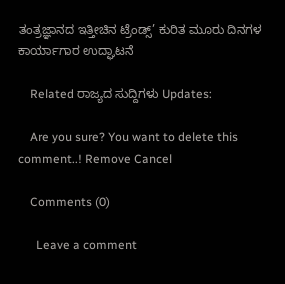ತಂತ್ರಜ್ಞಾನದ ಇತ್ತೀಚಿನ ಟ್ರೆಂಡ್ಸ್’ ಕುರಿತ ಮೂರು ದಿನಗಳ ಕಾರ್ಯಾಗಾರ ಉದ್ಘಾಟನೆ

    Related ರಾಜ್ಯದ ಸುದ್ದಿಗಳು Updates:

    Are you sure? You want to delete this comment..! Remove Cancel

    Comments (0)

      Leave a comment